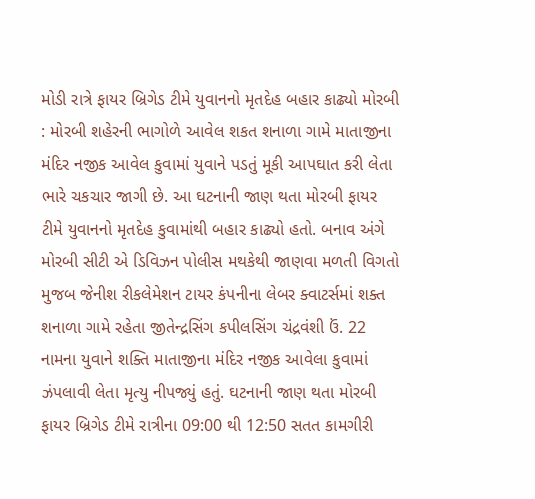મોડી રાત્રે ફાયર બ્રિગેડ ટીમે યુવાનનો મૃતદેહ બહાર કાઢ્યો મોરબી : મોરબી શહેરની ભાગોળે આવેલ શકત શનાળા ગામે માતાજીના મંદિર નજીક આવેલ કુવામાં યુવાને પડતું મૂકી આપઘાત કરી લેતા ભારે ચકચાર જાગી છે. આ ઘટનાની જાણ થતા મોરબી ફાયર ટીમે યુવાનનો મૃતદેહ કુવામાંથી બહાર કાઢ્યો હતો. બનાવ અંગે મોરબી સીટી એ ડિવિઝન પોલીસ મથકેથી જાણવા મળતી વિગતો મુજબ જેનીશ રીકલેમેશન ટાયર કંપનીના લેબર ક્વાટર્સમાં શક્ત શનાળા ગામે રહેતા જીતેન્દ્રસિંગ કપીલસિંગ ચંદ્રવંશી ઉં. 22 નામના યુવાને શક્તિ માતાજીના મંદિર નજીક આવેલા કુવામાં ઝંપલાવી લેતા મૃત્યુ નીપજ્યું હતું. ઘટનાની જાણ થતા મોરબી ફાયર બ્રિગેડ ટીમે રાત્રીના 09:00 થી 12:50 સતત કામગીરી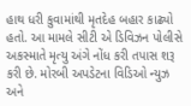હાથ ધરી કુવામાંથી મૃતદેહ બહાર કાઢ્યો હતો. આ મામલે સીટી એ ડિવિઝન પોલીસે અકસ્માતે મૃત્યુ અંગે નોંધ કરી તપાસ શરૂ કરી છે. મોરબી અપડેટના વિડિઓ ન્યુઝ અને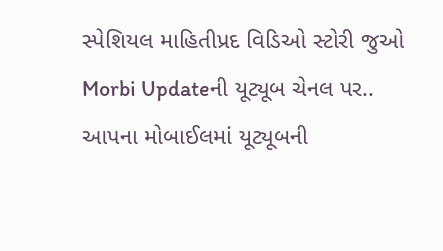સ્પેશિયલ માહિતીપ્રદ વિડિઓ સ્ટોરી જુઓ Morbi Updateની યૂટ્યૂબ ચેનલ પર.. આપના મોબાઈલમાં યૂટ્યૂબની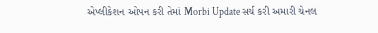એપ્લીકેશન ઓપન કરી તેમાં Morbi Update સર્ચ કરી અમારી ચેનલ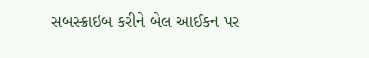સબસ્ક્રાઇબ કરીને બેલ આઈકન પર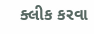ક્લીક કરવા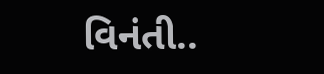વિનંતી..